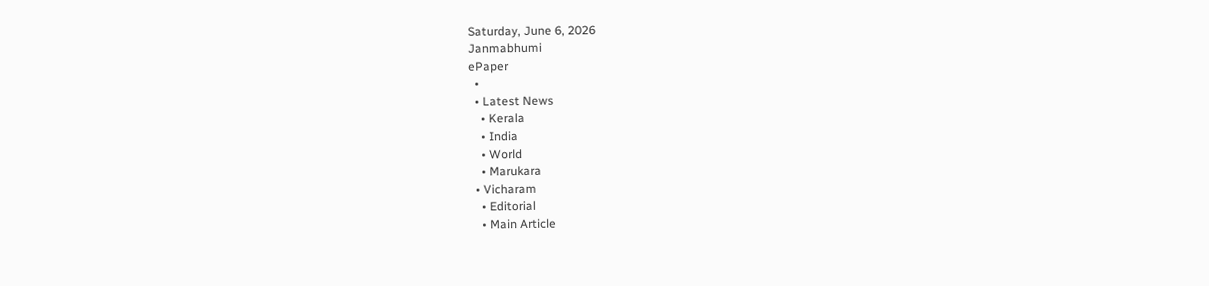Saturday, June 6, 2026
Janmabhumi
ePaper
  •
  • Latest News
    • Kerala
    • India
    • World
    • Marukara
  • Vicharam
    • Editorial
    • Main Article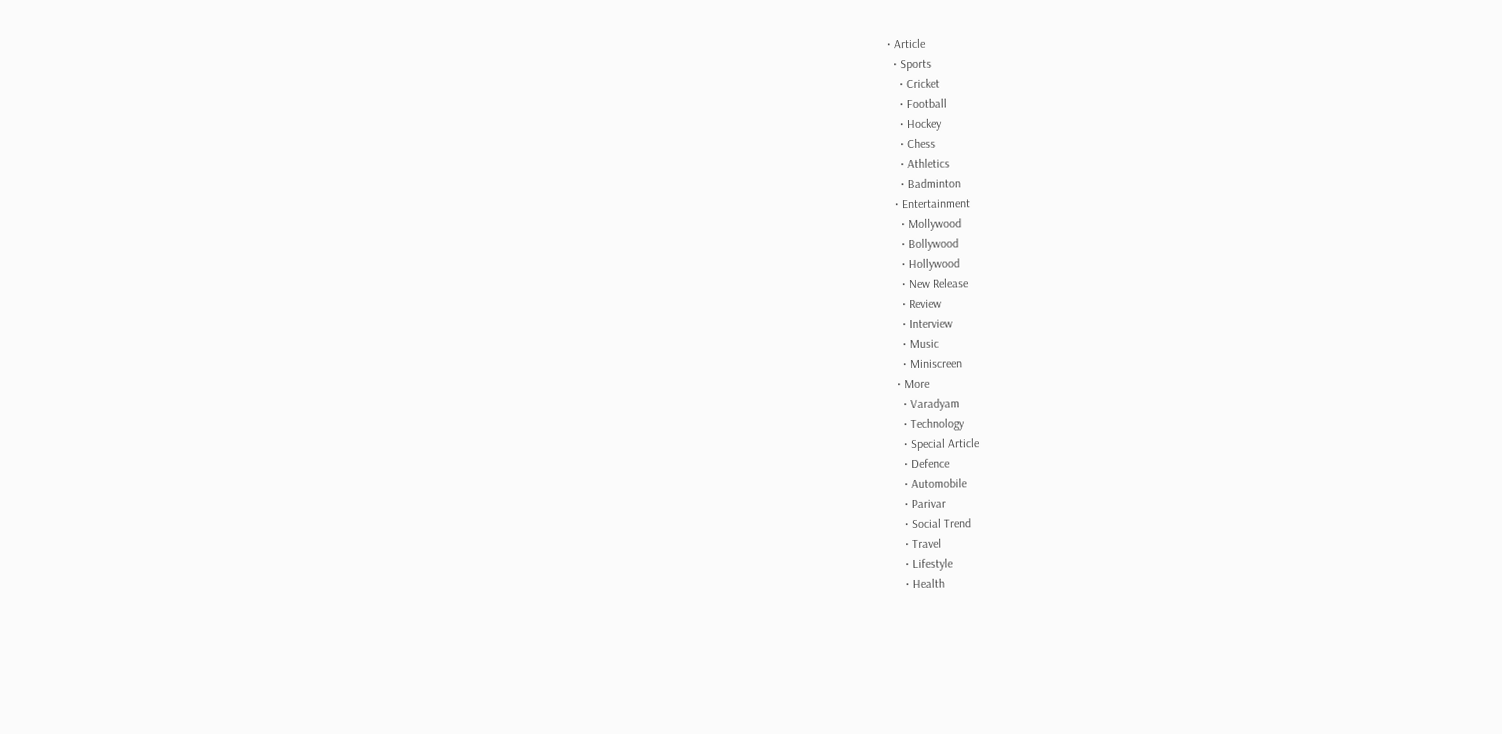• Article
  • Sports
    • Cricket
    • Football
    • Hockey
    • Chess
    • Athletics
    • Badminton
  • Entertainment
    • Mollywood
    • Bollywood
    • Hollywood
    • New Release
    • Review
    • Interview
    • Music
    • Miniscreen
  • More
    • Varadyam
    • Technology
    • Special Article
    • Defence
    • Automobile
    • Parivar
    • Social Trend
    • Travel
    • Lifestyle
    • Health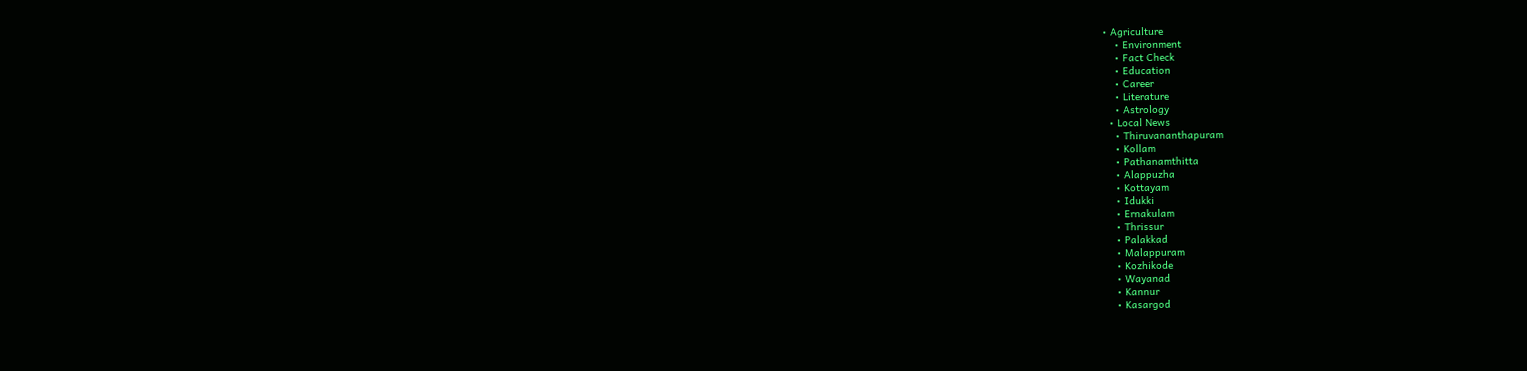• Agriculture
    • Environment
    • Fact Check
    • Education
    • Career
    • Literature
    • Astrology
  • Local News
    • Thiruvananthapuram
    • Kollam
    • Pathanamthitta
    • Alappuzha
    • Kottayam
    • Idukki
    • Ernakulam
    • Thrissur
    • Palakkad
    • Malappuram
    • Kozhikode
    • Wayanad
    • Kannur
    • Kasargod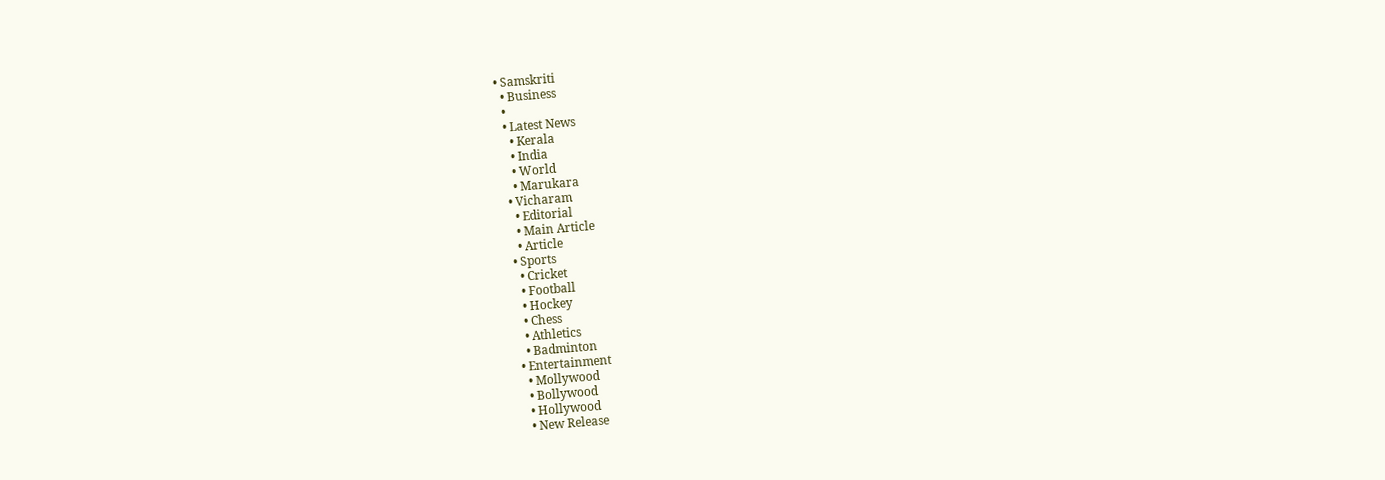• Samskriti
  • Business
  •
  • Latest News
    • Kerala
    • India
    • World
    • Marukara
  • Vicharam
    • Editorial
    • Main Article
    • Article
  • Sports
    • Cricket
    • Football
    • Hockey
    • Chess
    • Athletics
    • Badminton
  • Entertainment
    • Mollywood
    • Bollywood
    • Hollywood
    • New Release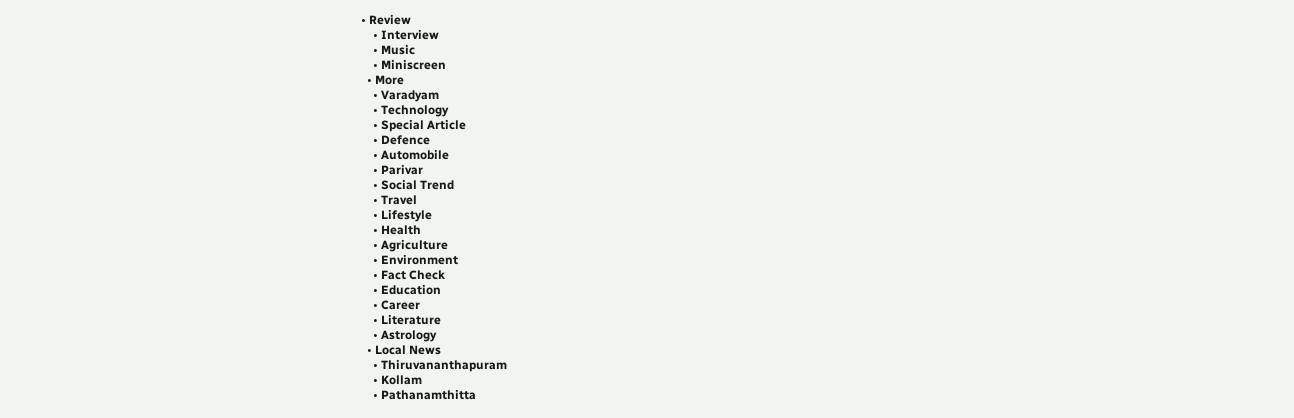• Review
    • Interview
    • Music
    • Miniscreen
  • More
    • Varadyam
    • Technology
    • Special Article
    • Defence
    • Automobile
    • Parivar
    • Social Trend
    • Travel
    • Lifestyle
    • Health
    • Agriculture
    • Environment
    • Fact Check
    • Education
    • Career
    • Literature
    • Astrology
  • Local News
    • Thiruvananthapuram
    • Kollam
    • Pathanamthitta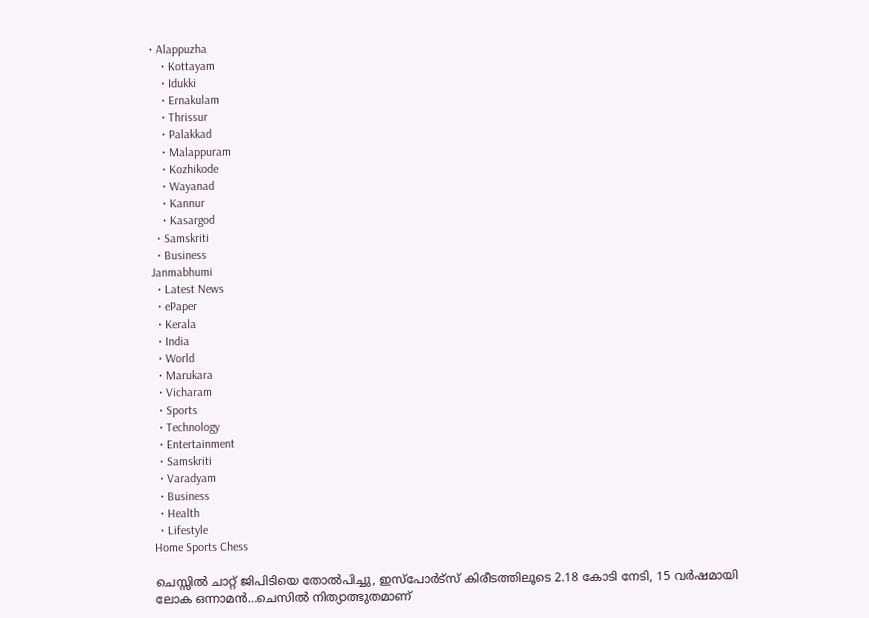• Alappuzha
    • Kottayam
    • Idukki
    • Ernakulam
    • Thrissur
    • Palakkad
    • Malappuram
    • Kozhikode
    • Wayanad
    • Kannur
    • Kasargod
  • Samskriti
  • Business
Janmabhumi
  • Latest News
  • ePaper
  • Kerala
  • India
  • World
  • Marukara
  • Vicharam
  • Sports
  • Technology
  • Entertainment
  • Samskriti
  • Varadyam
  • Business
  • Health
  • Lifestyle
Home Sports Chess

ചെസ്സില്‍ ചാറ്റ് ജിപിടിയെ തോല്‍പിച്ചു, ഇസ്പോര്‍ട്സ് കിരീടത്തിലൂടെ 2.18 കോടി നേടി, 15 വര്‍ഷമായി ലോക ഒന്നാമന്‍…ചെസില്‍ നിത്യാത്ഭുതമാണ്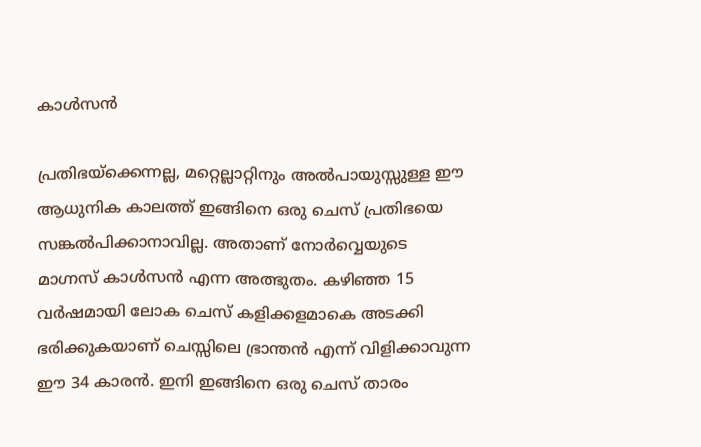കാള്‍സന്‍

പ്രതിഭയ്‌ക്കെന്നല്ല, മറ്റെല്ലാറ്റിനും അല്‍പായുസ്സുള്ള ഈ ആധുനിക കാലത്ത് ഇങ്ങിനെ ഒരു ചെസ് പ്രതിഭയെ സങ്കല്‍പിക്കാനാവില്ല. അതാണ് നോര്‍വ്വെയുടെ മാഗ്നസ് കാള്‍സന്‍ എന്ന അത്ഭുതം. കഴിഞ്ഞ 15 വര്‍ഷമായി ലോക ചെസ് കളിക്കളമാകെ അടക്കി ഭരിക്കുകയാണ് ചെസ്സിലെ ഭ്രാന്തന്‍ എന്ന് വിളിക്കാവുന്ന ഈ 34 കാരന്‍. ഇനി ഇങ്ങിനെ ഒരു ചെസ് താരം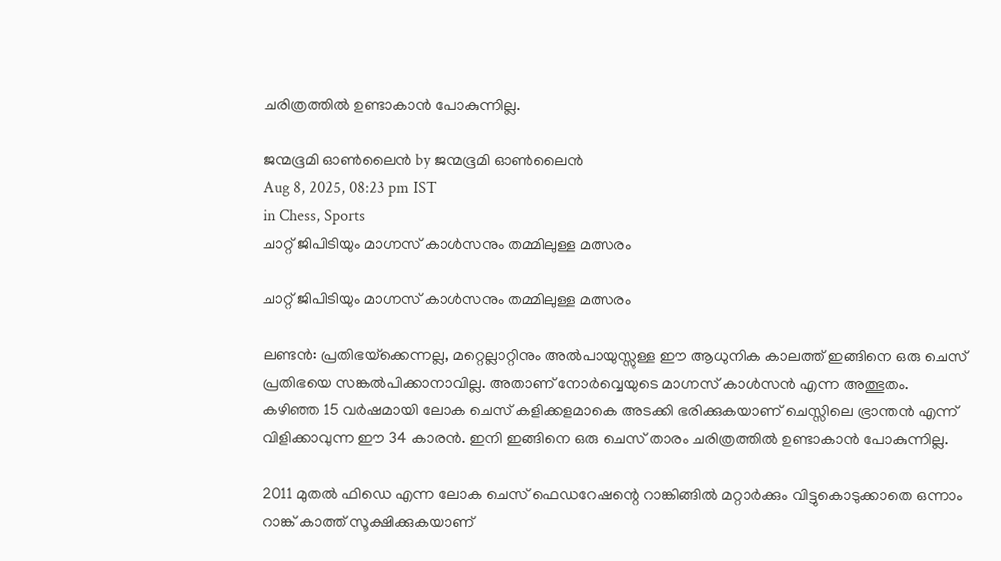ചരിത്രത്തില്‍ ഉണ്ടാകാന്‍ പോകുന്നില്ല.

ജന്മഭൂമി ഓണ്‍ലൈന്‍ by ജന്മഭൂമി ഓണ്‍ലൈന്‍
Aug 8, 2025, 08:23 pm IST
in Chess, Sports
ചാറ്റ് ജിപിടിയും മാഗ്നസ് കാള്‍സനും തമ്മിലുള്ള മത്സരം

ചാറ്റ് ജിപിടിയും മാഗ്നസ് കാള്‍സനും തമ്മിലുള്ള മത്സരം

ലണ്ടന്‍: പ്രതിഭയ്‌ക്കെന്നല്ല, മറ്റെല്ലാറ്റിനും അല്‍പായുസ്സുള്ള ഈ ആധുനിക കാലത്ത് ഇങ്ങിനെ ഒരു ചെസ് പ്രതിഭയെ സങ്കല്‍പിക്കാനാവില്ല. അതാണ് നോര്‍വ്വെയുടെ മാഗ്നസ് കാള്‍സന്‍ എന്ന അത്ഭുതം. കഴിഞ്ഞ 15 വര്‍ഷമായി ലോക ചെസ് കളിക്കളമാകെ അടക്കി ഭരിക്കുകയാണ് ചെസ്സിലെ ഭ്രാന്തന്‍ എന്ന് വിളിക്കാവുന്ന ഈ 34 കാരന്‍. ഇനി ഇങ്ങിനെ ഒരു ചെസ് താരം ചരിത്രത്തില്‍ ഉണ്ടാകാന്‍ പോകുന്നില്ല.

2011 മുതല്‍ ഫിഡെ എന്ന ലോക ചെസ് ഫെഡറേഷന്റെ റാങ്കിങ്ങില്‍ മറ്റാര്‍ക്കും വിട്ടുകൊടുക്കാതെ ഒന്നാം റാങ്ക് കാത്ത് സൂക്ഷിക്കുകയാണ്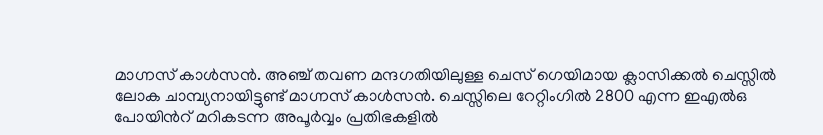മാഗ്നസ് കാള്‍സന്‍. അഞ്ച് തവണ മന്ദഗതിയിലുള്ള ചെസ് ഗെയിമായ ക്ലാസിക്കല്‍ ചെസ്സില്‍ ലോക ചാമ്പ്യനായിട്ടുണ്ട് മാഗ്നസ് കാള്‍സന്‍. ചെസ്സിലെ റേറ്റിംഗില്‍ 2800 എന്ന ഇഎല്‍ഒ പോയിന്‍റ് മറികടന്ന അപൂര്‍വ്വം പ്രതിഭകളില്‍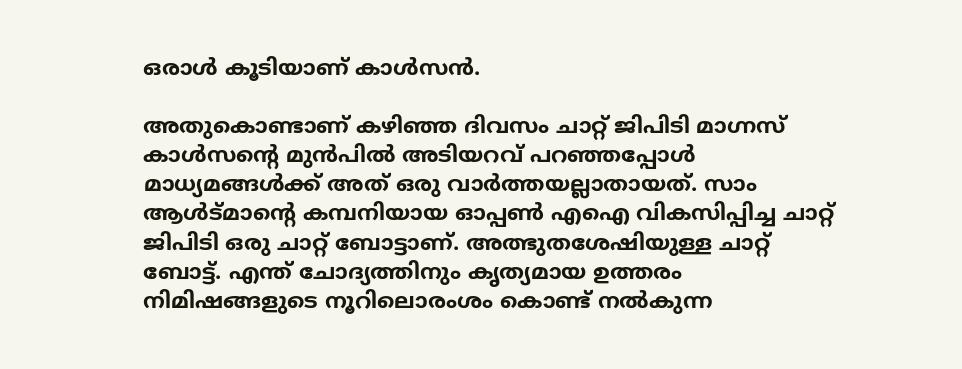ഒരാള്‍ കൂടിയാണ് കാള്‍സന്‍.

അതുകൊണ്ടാണ് കഴിഞ്ഞ ദിവസം ചാറ്റ് ജിപിടി മാഗ്നസ് കാള്‍സന്റെ മുന്‍പില്‍ അടിയറവ് പറഞ്ഞപ്പോള്‍ മാധ്യമങ്ങള്‍ക്ക് അത് ഒരു വാര്‍ത്തയല്ലാതായത്. സാം ആള്‍ട്മാന്റെ കമ്പനിയായ ഓപ്പണ്‍ എഐ വികസിപ്പിച്ച ചാറ്റ് ജിപിടി ഒരു ചാറ്റ് ബോട്ടാണ്. അത്ഭുതശേഷിയുള്ള ചാറ്റ് ബോട്ട്. എന്ത് ചോദ്യത്തിനും കൃത്യമായ ഉത്തരം നിമിഷങ്ങളുടെ നൂറിലൊരംശം കൊണ്ട് നല്‍കുന്ന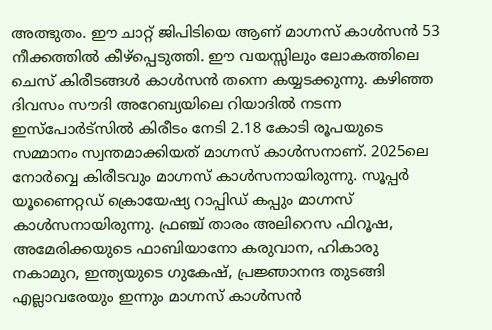അത്ഭുതം. ഈ ചാറ്റ് ജിപിടിയെ ആണ് മാഗ്നസ് കാള്‍സന്‍ 53 നീക്കത്തില്‍ കീഴ്പ്പെടുത്തി. ഈ വയസ്സിലും ലോകത്തിലെ ചെസ് കിരീടങ്ങള്‍ കാള്‍സന്‍ തന്നെ കയ്യടക്കുന്നു. കഴിഞ്ഞ ദിവസം സൗദി അറേബ്യയിലെ റിയാദില്‍ നടന്ന ഇസ്പോര്‍ട്സില്‍ കിരീടം നേടി 2.18 കോടി രൂപയുടെ സമ്മാനം സ്വന്തമാക്കിയത് മാഗ്നസ് കാള്‍സനാണ്. 2025ലെ നോര്‍വ്വെ കിരീടവും മാഗ്നസ് കാള്‍സനായിരുന്നു. സൂപ്പര്‍ യൂണൈറ്റഡ് ക്രൊയേഷ്യ റാപ്പിഡ് കപ്പും മാഗ്നസ് കാള്‍സനായിരുന്നു. ഫ്രഞ്ച് താരം അലിറെസ ഫിറൂഷ, അമേരിക്കയുടെ ഫാബിയാനോ കരുവാന, ഹികാരു നകാമുറ, ഇന്ത്യയുടെ ഗുകേഷ്, പ്രജ്ഞാനന്ദ തുടങ്ങി എല്ലാവരേയും ഇന്നും മാഗ്നസ് കാള്‍സന്‍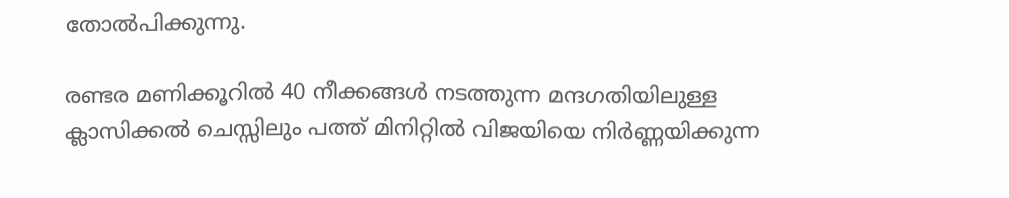തോല്‍പിക്കുന്നു.

രണ്ടര മണിക്കൂറില്‍ 40 നീക്കങ്ങള്‍ നടത്തുന്ന മന്ദഗതിയിലുള്ള ക്ലാസിക്കല്‍ ചെസ്സിലും പത്ത് മിനിറ്റില്‍ വിജയിയെ നിര്‍ണ്ണയിക്കുന്ന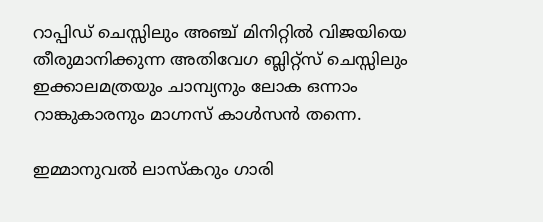റാപ്പിഡ് ചെസ്സിലും അഞ്ച് മിനിറ്റില്‍ വിജയിയെ തീരുമാനിക്കുന്ന അതിവേഗ ബ്ലിറ്റ്സ് ചെസ്സിലും ഇക്കാലമത്രയും ചാമ്പ്യനും ലോക ഒന്നാം റാങ്കുകാരനും മാഗ്നസ് കാള്‍സന്‍ തന്നെ.

ഇമ്മാനുവല്‍ ലാസ്കറും ഗാരി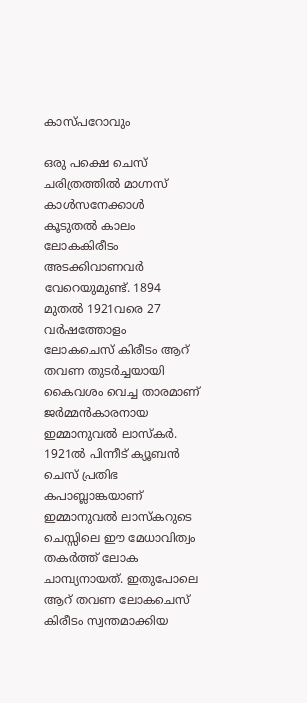കാസ്പറോവും

ഒരു പക്ഷെ ചെസ് ചരിത്രത്തില്‍ മാഗ്നസ് കാള്‍സനേക്കാള്‍ കൂടുതല്‍ കാലം ലോകകിരീടം അടക്കിവാണവര്‍ വേറെയുമുണ്ട്. 1894 മുതല്‍ 1921വരെ 27 വര്‍ഷത്തോളം ലോകചെസ് കിരീടം ആറ് തവണ തുടര്‍ച്ചയായി കൈവശം വെച്ച താരമാണ് ജര്‍മ്മന്‍കാരനായ ഇമ്മാനുവല്‍ ലാസ്കര്‍. 1921ല്‍ പിന്നീട് ക്യൂബന്‍ ചെസ് പ്രതിഭ കപാബ്ലാങ്കയാണ് ഇമ്മാനുവല്‍ ലാസ്കറുടെ ചെസ്സിലെ ഈ മേധാവിത്വം തകര്‍ത്ത് ലോക ചാമ്പ്യനായത്. ഇതുപോലെ ആറ് തവണ ലോകചെസ് കിരീടം സ്വന്തമാക്കിയ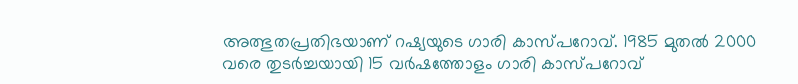അത്ഭുതപ്രതിഭയാണ് റഷ്യയുടെ ഗാരി കാസ്പറോവ്. 1985 മുതല്‍ 2000 വരെ തുടര്‍ച്ചയായി 15 വര്‍ഷത്തോളം ഗാരി കാസ്പറോവ്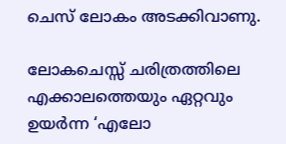ചെസ് ലോകം അടക്കിവാണു.

ലോകചെസ്സ് ചരിത്രത്തിലെ എക്കാലത്തെയും ഏറ്റവും ഉയർന്ന ‘എലോ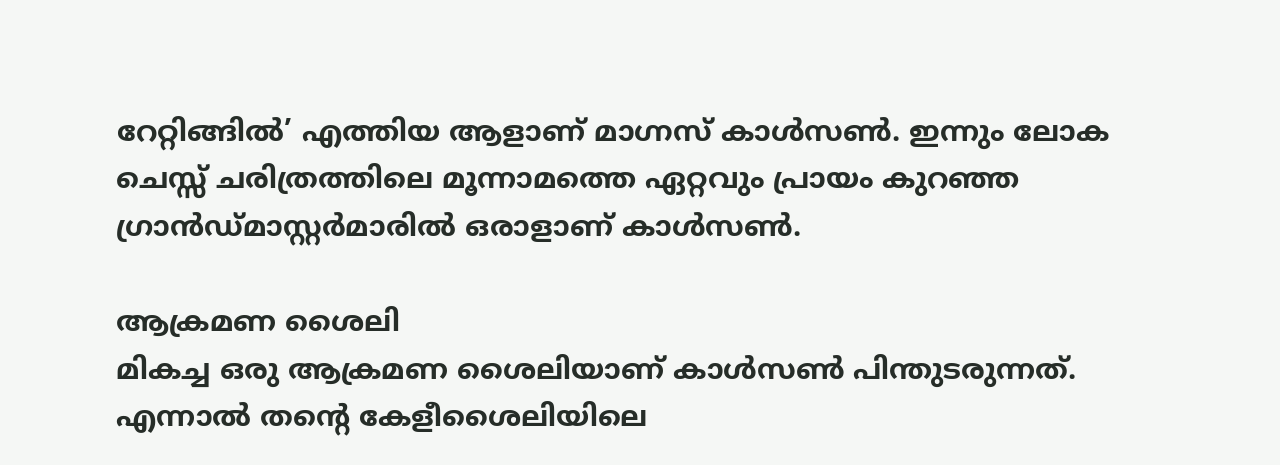റേറ്റിങ്ങിൽ’ എത്തിയ ആളാണ് മാഗ്നസ് കാൾസൺ. ഇന്നും ലോക ചെസ്സ് ചരിത്രത്തിലെ മൂന്നാമത്തെ ഏറ്റവും പ്രായം കുറഞ്ഞ ഗ്രാൻഡ്മാസ്റ്റർമാരിൽ ഒരാളാണ് കാൾസൺ.

ആക്രമണ ശൈലി
മികച്ച ഒരു ആക്രമണ ശൈലിയാണ് കാൾസൺ പിന്തുടരുന്നത്. എന്നാൽ തന്റെ കേളീശൈലിയിലെ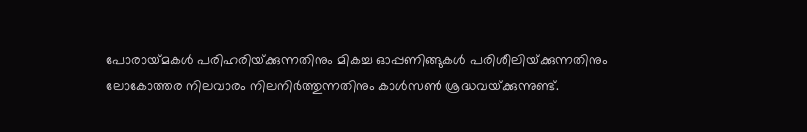പോരായ്‌മകൾ പരിഹരിയ്‌ക്കുന്നതിനും മികച്ച ഓപ്പണിങ്ങുകൾ പരിശീലിയ്‌ക്കുന്നതിനും ലോകോത്തര നിലവാരം നിലനിർത്തുന്നതിനും കാൾസൺ ശ്രദ്ധവയ്‌ക്കുന്നുണ്ട്.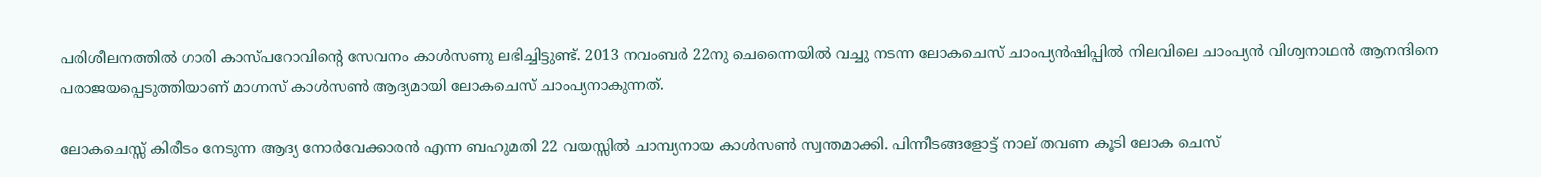പരിശീലനത്തിൽ ഗാരി കാസ്പറോവിന്റെ സേവനം കാൾസണു ലഭിച്ചിട്ടുണ്ട്. 2013 നവംബർ 22നു ചെന്നൈയിൽ വച്ചു നടന്ന ലോകചെസ് ചാംപ്യൻഷിപ്പിൽ നിലവിലെ ചാംപ്യൻ വിശ്വനാഥൻ ആനന്ദിനെ പരാജയപ്പെടുത്തിയാണ് മാഗ്നസ് കാൾസൺ ആദ്യമായി ലോകചെസ് ചാംപ്യനാകുന്നത്.

ലോകചെസ്സ് കിരീടം നേടുന്ന ആദ്യ നോർവേക്കാരൻ എന്ന ബഹുമതി 22 വയസ്സിൽ ചാമ്പ്യനായ കാൾസൺ സ്വന്തമാക്കി. പിന്നീടങ്ങളോട്ട് നാല് തവണ കൂടി ലോക ചെസ്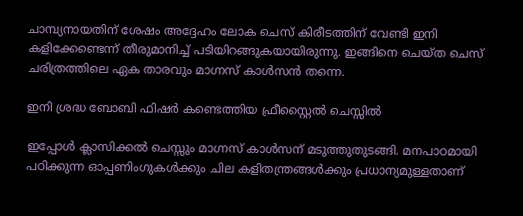ചാമ്പ്യനായതിന് ശേഷം അദ്ദേഹം ലോക ചെസ് കിരീടത്തിന് വേണ്ടി ഇനി കളിക്കേണ്ടെന്ന് തീരുമാനിച്ച് പടിയിറങ്ങുകയായിരുന്നു. ഇങ്ങിനെ ചെയ്ത ചെസ് ചരിത്രത്തിലെ ഏക താരവും മാഗ്നസ് കാള്‍സന്‍ തന്നെ.

ഇനി ശ്രദ്ധ ബോബി ഫിഷര്‍ കണ്ടെത്തിയ ഫ്രീസ്റ്റൈല്‍ ചെസ്സില്‍

ഇപ്പോള്‍ ക്ലാസിക്കല്‍ ചെസ്സും മാഗ്നസ് കാള്‍സന് മടുത്തുതുടങ്ങി. മനപാഠമായി പഠിക്കുന്ന ഓപ്പണിംഗുകള്‍ക്കും ചില കളിതന്ത്രങ്ങള്‍ക്കും പ്രധാന്യമുള്ളതാണ്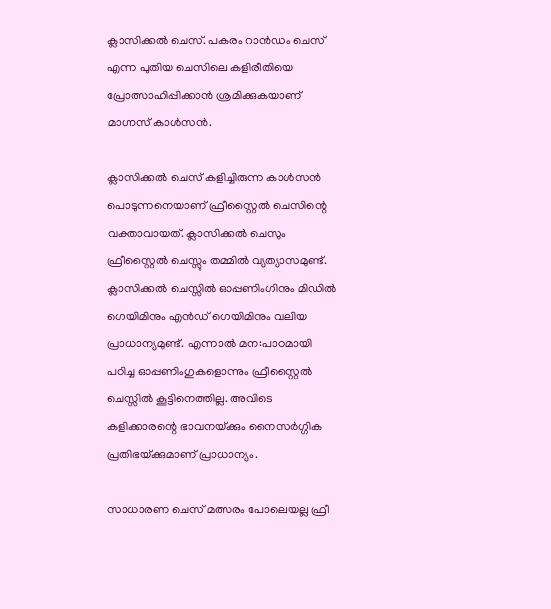ക്ലാസിക്കല്‍ ചെസ്. പകരം റാന്‍ഡം ചെസ് എന്ന പുതിയ ചെസിലെ കളിരീതിയെ പ്രോത്സാഹിപ്പിക്കാന്‍ ശ്രമിക്കുകയാണ് മാഗ്നസ് കാള്‍സന്‍.

ക്ലാസിക്കല്‍ ചെസ് കളിച്ചിരുന്ന കാള്‍സന്‍ പൊടുന്നനെയാണ് ഫ്രീസ്റ്റൈല്‍ ചെസിന്റെ വക്താവായത്. ക്ലാസിക്കല്‍ ചെസും ഫ്രീസ്റ്റൈല്‍ ചെസ്സും തമ്മില്‍ വ്യത്യാസമുണ്ട്. ക്ലാസിക്കല്‍ ചെസ്സില്‍ ഓപ്പണിംഗിനും മിഡില്‍ ഗെയിമിനും എന്‍ഡ് ഗെയിമിനും വലിയ പ്രാധാന്യമുണ്ട്. എന്നാല്‍ മന:പാഠമായി പഠിച്ച ഓപ്പണിംഗുകളൊന്നും ഫ്രീസ്റ്റൈല്‍ ചെസ്സില്‍ കൂട്ടിനെത്തില്ല. അവിടെ കളിക്കാരന്റെ ഭാവനയ്‌ക്കും നൈസര്‍ഗ്ഗിക പ്രതിഭയ്‌ക്കുമാണ് പ്രാധാന്യം.

സാധാരണ ചെസ് മത്സരം പോലെയല്ല ഫ്രീ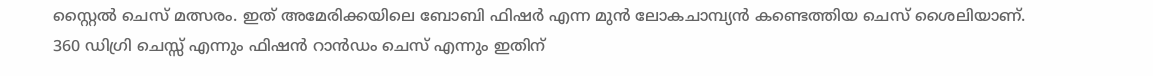സ്റ്റൈല്‍ ചെസ് മത്സരം. ഇത് അമേരിക്കയിലെ ബോബി ഫിഷര്‍ എന്ന മുന്‍ ലോകചാമ്പ്യന്‍ കണ്ടെത്തിയ ചെസ് ശൈലിയാണ്. 360 ഡിഗ്രി ചെസ്സ് എന്നും ഫിഷന്‍ റാന്‍ഡം ചെസ് എന്നും ഇതിന്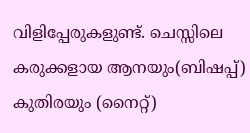വിളിപ്പേരുകളുണ്ട്. ചെസ്സിലെ കരുക്കളായ ആനയും(ബിഷപ്പ്) കുതിരയും (നൈറ്റ്)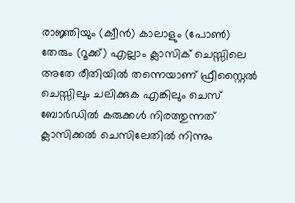രാജ്ഞിയും (ക്വീന്‍) കാലാളും (പോണ്‍) തേരും (റൂക്ക്) എല്ലാം ക്ലാസിക് ചെസ്സിലെ അതേ രീതിയില്‍ തന്നെയാണ് ഫ്രീസ്റ്റൈല്‍ ചെസ്സിലും ചലിക്കുക എങ്കിലും ചെസ് ബോര്‍ഡില്‍ കരുക്കള്‍ നിരത്തുന്നത് ക്ലാസിക്കല്‍ ചെസിലേതില്‍ നിന്നും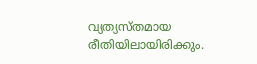വ്യത്യസ്തമായ രീതിയിലായിരിക്കും.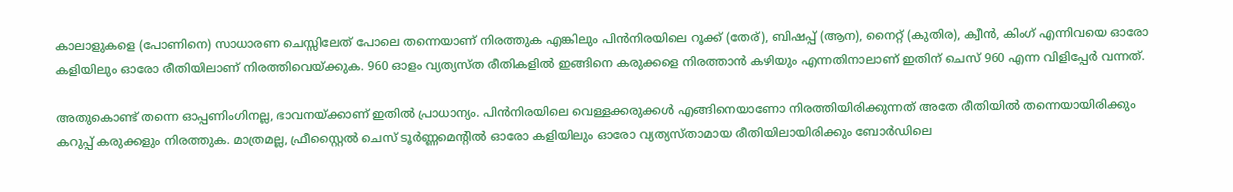കാലാളുകളെ (പോണിനെ) സാധാരണ ചെസ്സിലേത് പോലെ തന്നെയാണ് നിരത്തുക എങ്കിലും പിന്‍നിരയിലെ റൂക്ക് (തേര്), ബിഷപ്പ് (ആന), നൈറ്റ് (കുതിര), ക്വീന്‍, കിംഗ് എന്നിവയെ ഓരോ കളിയിലും ഓരോ രീതിയിലാണ് നിരത്തിവെയ്‌ക്കുക. 960 ഓളം വ്യത്യസ്ത രീതികളില്‍ ഇങ്ങിനെ കരുക്കളെ നിരത്താന്‍ കഴിയും എന്നതിനാലാണ് ഇതിന് ചെസ് 960 എന്ന വിളിപ്പേര്‍ വന്നത്.

അതുകൊണ്ട് തന്നെ ഓപ്പണിംഗിനല്ല, ഭാവനയ്‌ക്കാണ് ഇതില്‍ പ്രാധാന്യം. പിന്‍നിരയിലെ വെള്ളക്കരുക്കള്‍ എങ്ങിനെയാണോ നിരത്തിയിരിക്കുന്നത് അതേ രീതിയില്‍ തന്നെയായിരിക്കും കറുപ്പ് കരുക്കളും നിരത്തുക. മാത്രമല്ല, ഫ്രീസ്റ്റൈല്‍ ചെസ് ടൂര്‍ണ്ണമെന്‍റില്‍ ഓരോ കളിയിലും ഓരോ വ്യത്യസ്താമായ രീതിയിലായിരിക്കും ബോര്‍ഡിലെ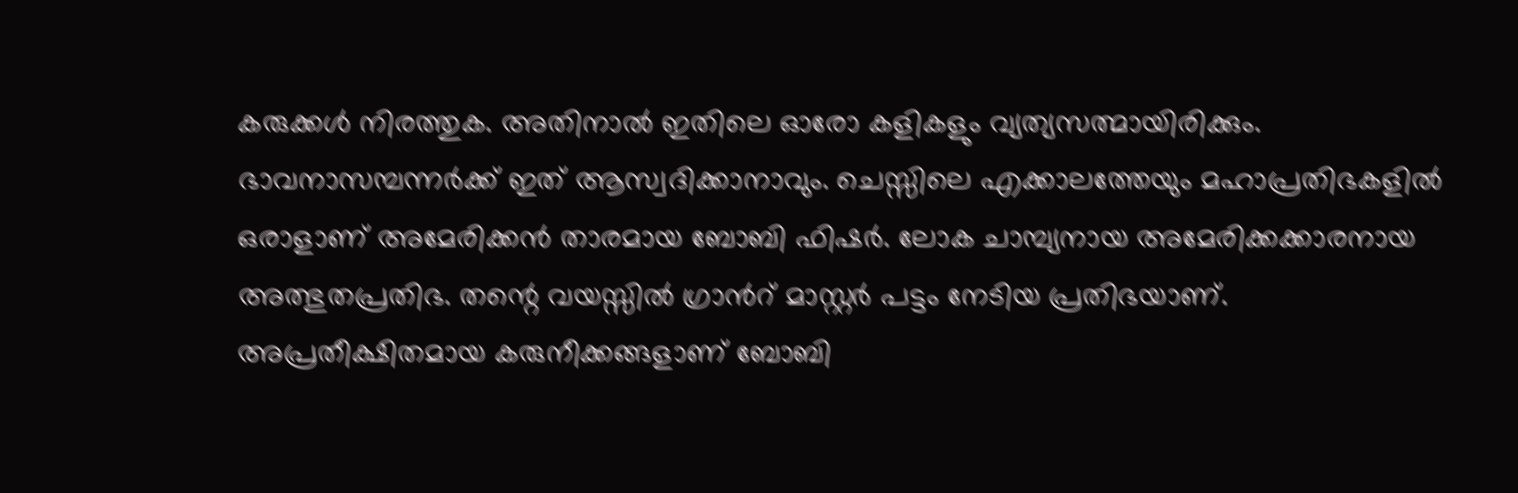കരുക്കള്‍ നിരത്തുക. അതിനാല്‍ ഇതിലെ ഓരോ കളികളും വ്യത്യസത്മായിരിക്കും. ഭാവനാസമ്പന്നര്‍ക്ക് ഇത് ആസ്വദിക്കാനാവും. ചെസ്സിലെ എക്കാലത്തേയും മഹാപ്രതിഭകളില്‍ ഒരാളാണ് അമേരിക്കന്‍ താരമായ ബോബി ഫിഷര്‍. ലോക ചാമ്പ്യനായ അമേരിക്കക്കാരനായ അത്ഭുതപ്രതിഭ. തന്റെ വയസ്സില്‍ ഗ്രാന്‍റ് മാസ്റ്റര്‍ പട്ടം നേടിയ പ്രതിഭയാണ്.  അപ്രതീക്ഷിതമായ കരുനീക്കങ്ങളാണ് ബോബി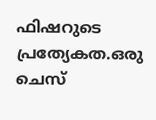ഫിഷറുടെ പ്രത്യേകത.ഒരു ചെസ്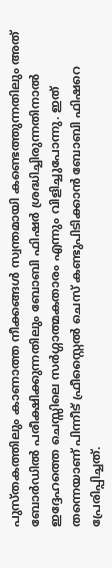പുസ്തകത്തിലും കാണാത്ത നീക്കങ്ങള്‍ സ്വന്തമായി കണ്ടെത്തുന്നതിലും അത് ബോര്‍ഡില്‍ പരീക്ഷിക്കുന്നതിലും ബോബി ഫിഷര്‍ ശ്രദ്ധിച്ചിരുന്നതിനാല്‍ ഇദ്ദേഹത്തെ ചെസ്സിലെ സര്‍ഗ്ഗാത്മകതാരം എന്നും വിളിച്ചുപോന്നു. ഇത് തന്നെയാണ് പിന്നീട് ഫ്രീസ്റ്റൈല്‍ ചെസ് കണ്ടുപിടിക്കാന്‍ ബോബി ഫിഷറെ പ്രേരിപ്പിച്ചത്.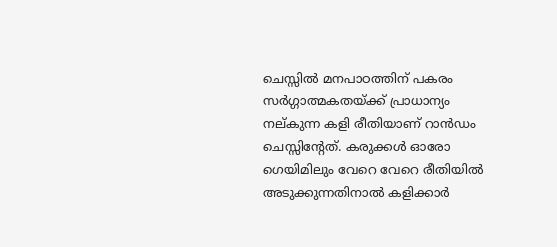ചെസ്സില്‍ മനപാഠത്തിന് പകരം സര്‍ഗ്ഗാത്മകതയ്‌ക്ക് പ്രാധാന്യം നല്കുന്ന കളി രീതിയാണ് റാന്‍ഡം ചെസ്സിന്‍റേത്. കരുക്കള്‍ ഓരോ ഗെയിമിലും വേറെ വേറെ രീതിയില്‍ അടുക്കുന്നതിനാല്‍ കളിക്കാര്‍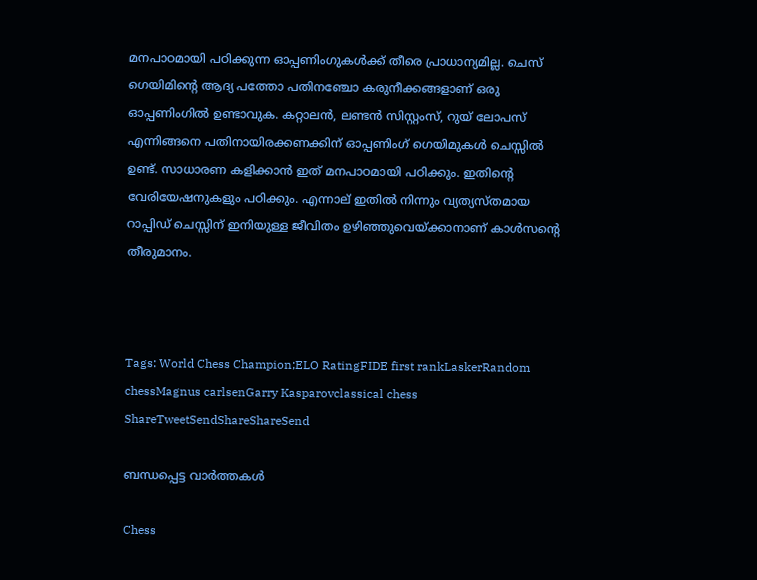മനപാഠമായി പഠിക്കുന്ന ഓപ്പണിംഗുകള്‍ക്ക് തീരെ പ്രാധാന്യമില്ല. ചെസ് ഗെയിമിന്റെ ആദ്യ പത്തോ പതിനഞ്ചോ കരുനീക്കങ്ങളാണ് ഒരു ഓപ്പണിംഗില്‍ ഉണ്ടാവുക. കറ്റാലന്‍, ലണ്ടന്‍ സിസ്റ്റംസ്, റുയ് ലോപസ് എന്നിങ്ങനെ പതിനായിരക്കണക്കിന് ഓപ്പണിംഗ് ഗെയിമുകള്‍ ചെസ്സില്‍ ഉണ്ട്. സാധാരണ കളിക്കാന്‍ ഇത് മനപാഠമായി പഠിക്കും. ഇതിന്റെ വേരിയേഷനുകളും പഠിക്കും. എന്നാല‍് ഇതില്‍ നിന്നും വ്യത്യസ്തമായ റാപ്പിഡ് ചെസ്സിന് ഇനിയുള്ള ജീവിതം ഉഴിഞ്ഞുവെയ്‌ക്കാനാണ് കാള്‍സന്റെ തീരുമാനം.



Tags: World Chess Champion;ELO RatingFIDE first rankLaskerRandom chessMagnus carlsenGarry Kasparovclassical chess
ShareTweetSendShareShareSend

ബന്ധപ്പെട്ട വാര്‍ത്തകള്‍

Chess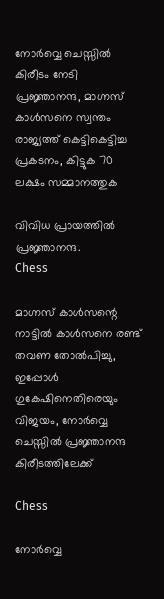നോര്‍വ്വെ ചെസ്സില്‍ കിരീടം നേടി പ്രജ്ഞാനന്ദ, മാഗ്നസ് കാള്‍സനെ സ്വന്തം രാജ്യത്ത് കെട്ടികെട്ടിച്ച പ്രകടനം, കിട്ടുക 70 ലക്ഷം സമ്മാനത്തുക

വിവിധ പ്രായത്തില്‍ പ്രജ്ഞാനന്ദ.
Chess

മാഗ്നസ് കാള്‍സന്റെ നാട്ടില്‍ കാള്‍സനെ രണ്ട് തവണ തോല്‍പിച്ചു, ഇപ്പോള്‍ ഗുകേഷിനെതിരെയും വിജയം, നോര്‍വ്വെ ചെസ്സില്‍ പ്രജ്ഞാനന്ദ കിരീടത്തിലേക്ക്

Chess

നോര്‍വ്വെ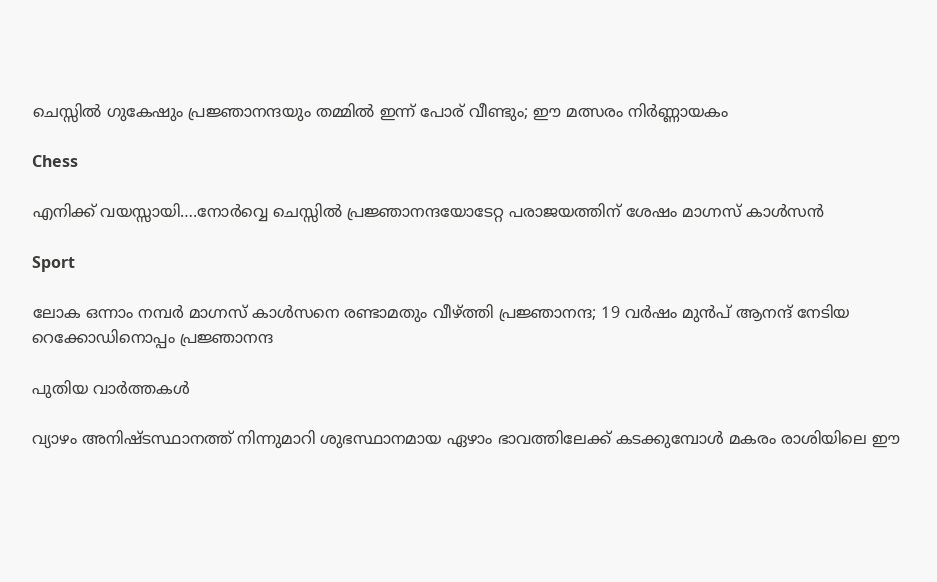ചെസ്സില്‍ ഗുകേഷും പ്രജ്ഞാനന്ദയും തമ്മില്‍ ഇന്ന് പോര് വീണ്ടും; ഈ മത്സരം നിര്‍ണ്ണായകം

Chess

എനിക്ക് വയസ്സായി….നോര്‍വ്വെ ചെസ്സില്‍ പ്രജ്ഞാനന്ദയോടേറ്റ പരാജയത്തിന് ശേഷം മാഗ്നസ് കാള്‍സന്‍

Sport

ലോക ഒന്നാം നമ്പര്‍ മാഗ്നസ് കാള്‍സനെ രണ്ടാമതും വീഴ്‌ത്തി പ്രജ്ഞാനന്ദ; 19 വര്‍ഷം മുന്‍പ് ആനന്ദ് നേടിയ റെക്കോഡിനൊപ്പം പ്രജ്ഞാനന്ദ

പുതിയ വാര്‍ത്തകള്‍

വ്യാഴം അനിഷ്ടസ്ഥാനത്ത് നിന്നുമാറി ശുഭസ്ഥാനമായ ഏഴാം ഭാവത്തിലേക്ക് കടക്കുമ്പോള്‍ മകരം രാശിയിലെ ഈ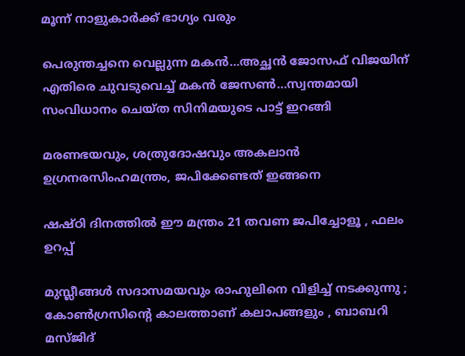മൂന്ന് നാളുകാര്‍ക്ക് ഭാഗ്യം വരും

പെരുന്തച്ചനെ വെല്ലുന്ന മകന്‍…അച്ഛന്‍ ജോസഫ് വിജയിന് എതിരെ ചുവടുവെച്ച് മകന്‍ ജേസണ്‍…സ്വന്തമായി സംവിധാനം ചെയ്ത സിനിമയുടെ പാട്ട് ഇറങ്ങി

മരണഭയവും, ശത്രുദോഷവും അകലാൻ ഉഗ്രനരസിംഹമന്ത്രം, ജപിക്കേണ്ടത് ഇങ്ങനെ

ഷഷ്ഠി ദിനത്തിൽ ഈ മന്ത്രം 21 തവണ ജപിച്ചോളൂ , ഫലം ഉറപ്പ്

മുസ്ലീങ്ങൾ സദാസമയവും രാഹുലിനെ വിളിച്ച് നടക്കുന്നു ; കോൺഗ്രസിന്റെ കാലത്താണ് കലാപങ്ങളും , ബാബറി മസ്ജിദ്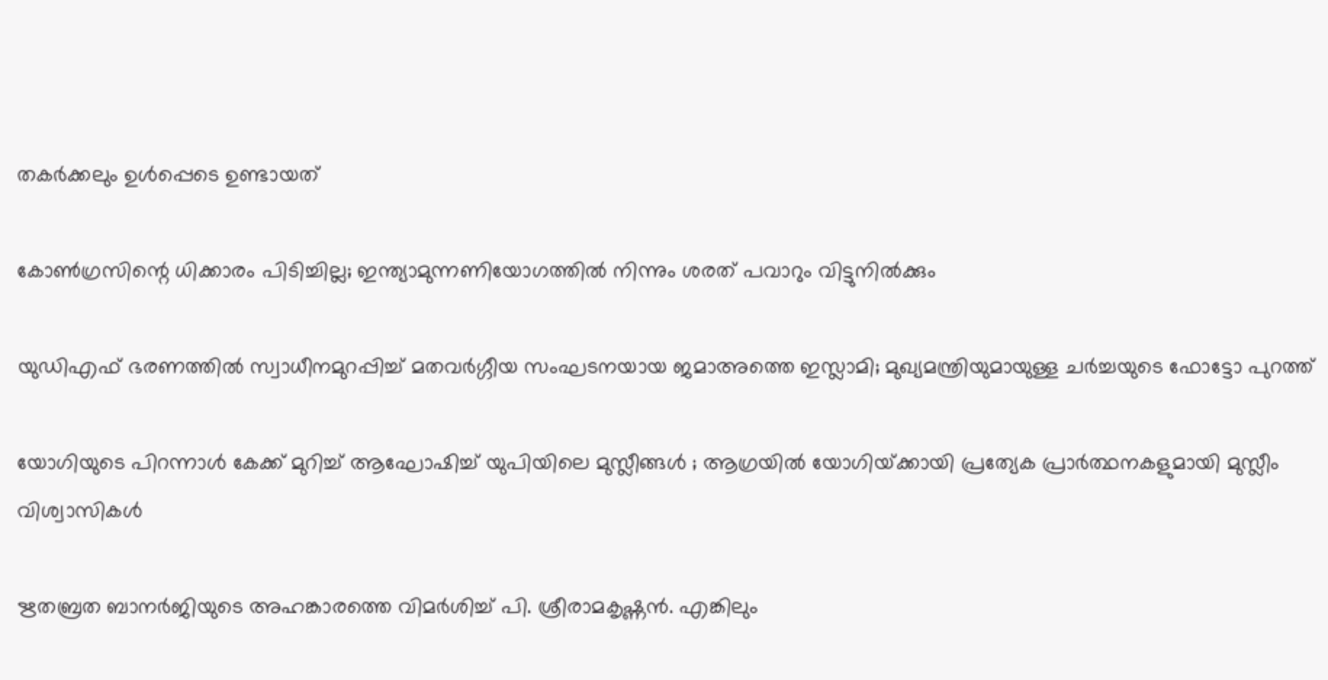തകർക്കലും ഉൾപ്പെടെ ഉണ്ടായത്

കോണ്‍ഗ്രസിന്റെ ധിക്കാരം പിടിച്ചില്ല; ഇന്ത്യാമുന്നണിയോഗത്തില്‍ നിന്നും ശരത് പവാറും വിട്ടുനില്‍ക്കും

യുഡിഎഫ് ഭരണത്തില്‍ സ്വാധീനമുറപ്പിച്ച് മതവര്‍ഗ്ഗീയ സംഘടനയായ ജമാഅത്തെ ഇസ്ലാമി; മുഖ്യമന്ത്രിയുമായുള്ള ചര്‍ച്ചയുടെ ഫോട്ടോ പുറത്ത്

യോഗിയുടെ പിറന്നാൾ കേക്ക് മുറിച്ച് ആഘോഷിച്ച് യുപിയിലെ മുസ്ലീങ്ങൾ ; ആഗ്രയിൽ യോഗിയ്‌ക്കായി പ്രത്യേക പ്രാർത്ഥനകളുമായി മുസ്ലീം വിശ്വാസികൾ

ഋതബ്രത ബാനര്‍ജിയുടെ അഹങ്കാരത്തെ വിമര്‍ശിച്ച് പി. ശ്രീരാമകൃഷ്ണൻ. എങ്കിലും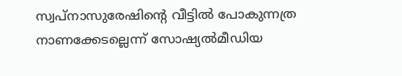സ്വപ്നാസുരേഷിന്റെ വീട്ടില്‍ പോകുന്നത്ര നാണക്കേടല്ലെന്ന് സോഷ്യല്‍മീഡിയ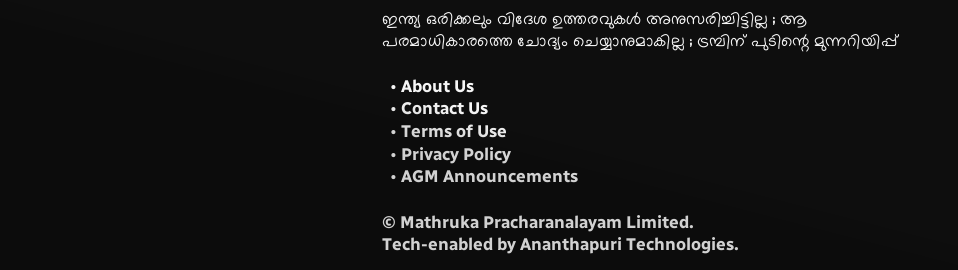ഇന്ത്യ ഒരിക്കലും വിദേശ ഉത്തരവുകൾ അനുസരിച്ചിട്ടില്ല ; ആ പരമാധികാരത്തെ ചോദ്യം ചെയ്യാനുമാകില്ല ; ട്രമ്പിന് പുടിന്റെ മുന്നറിയിപ്പ്

  • About Us
  • Contact Us
  • Terms of Use
  • Privacy Policy
  • AGM Announcements

© Mathruka Pracharanalayam Limited.
Tech-enabled by Ananthapuri Technologies.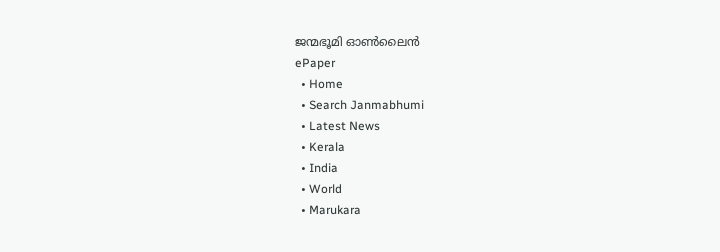ജന്മഭൂമി ഓണ്‍ലൈന്‍
ePaper
  • Home
  • Search Janmabhumi
  • Latest News
  • Kerala
  • India
  • World
  • Marukara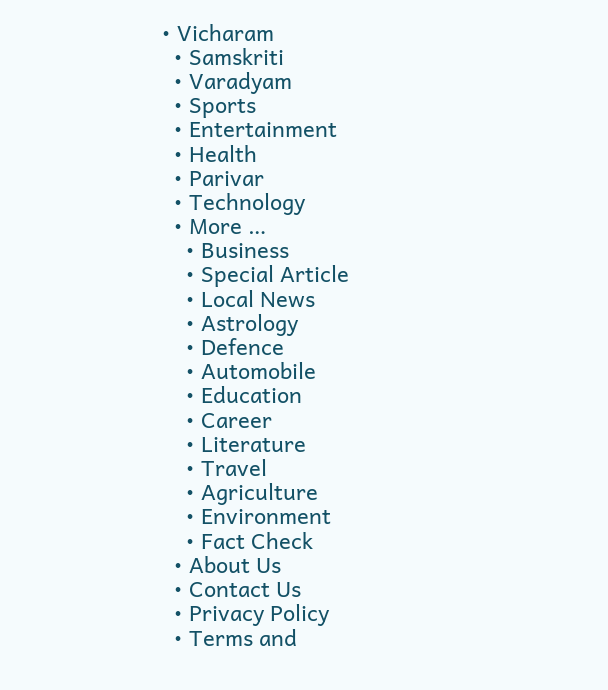• Vicharam
  • Samskriti
  • Varadyam
  • Sports
  • Entertainment
  • Health
  • Parivar
  • Technology
  • More …
    • Business
    • Special Article
    • Local News
    • Astrology
    • Defence
    • Automobile
    • Education
    • Career
    • Literature
    • Travel
    • Agriculture
    • Environment
    • Fact Check
  • About Us
  • Contact Us
  • Privacy Policy
  • Terms and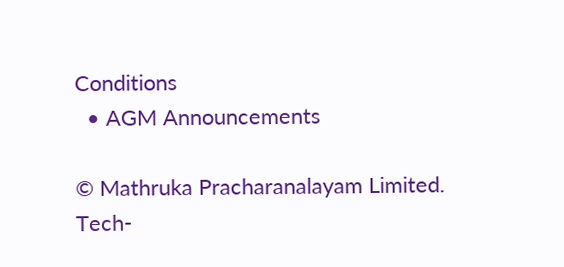Conditions
  • AGM Announcements

© Mathruka Pracharanalayam Limited.
Tech-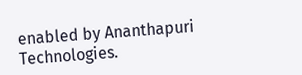enabled by Ananthapuri Technologies.